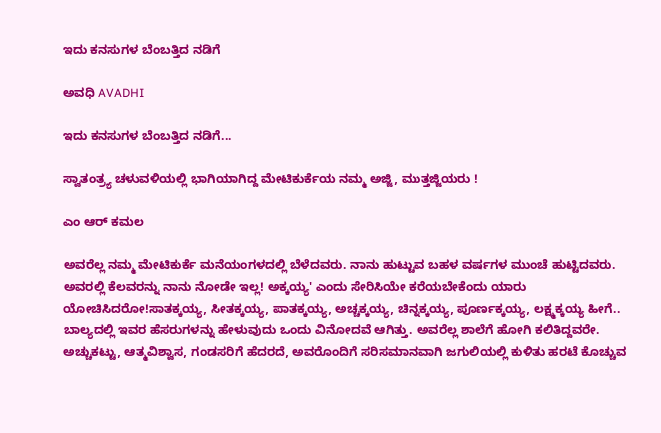ಇದು ಕನಸುಗಳ ಬೆಂಬತ್ತಿದ ನಡಿಗೆ‍

ಅವಧಿ AVADHI

ಇದು ಕನಸುಗಳ ಬೆಂಬತ್ತಿದ ನಡಿಗೆ...

ಸ್ವಾತಂತ್ರ್ಯ ಚಳುವಳಿಯಲ್ಲಿ ಭಾಗಿಯಾಗಿದ್ದ ಮೇಟಿಕುರ್ಕೆಯ ನಮ್ಮ ಅಜ್ಜಿ, ಮುತ್ತಜ್ಜಿಯರು !

ಎಂ ಆರ್ ಕಮಲ

ಅವರೆಲ್ಲ ನಮ್ಮ ಮೇಟಿಕುರ್ಕೆ ಮನೆಯಂಗಳದಲ್ಲಿ ಬೆಳೆದವರು. ನಾನು ಹುಟ್ಟುವ ಬಹಳ ವರ್ಷಗಳ ಮುಂಚೆ ಹುಟ್ಟಿದವರು. ಅವರಲ್ಲಿ ಕೆಲವರನ್ನು ನಾನು ನೋಡೇ ಇಲ್ಲ! ಅಕ್ಕಯ್ಯ' ಎಂದು ಸೇರಿಸಿಯೇ ಕರೆಯಬೇಕೆಂದು ಯಾರು ಯೋಚಿಸಿದರೋ!ಸಾತಕ್ಕಯ್ಯ, ಸೀತಕ್ಕಯ್ಯ, ಪಾತಕ್ಕಯ್ಯ, ಅಚ್ಚಕ್ಕಯ್ಯ, ಚಿನ್ನಕ್ಕಯ್ಯ, ಪೂರ್ಣಕ್ಕಯ್ಯ, ಲಕ್ಷ್ಮಕ್ಕಯ್ಯ ಹೀಗೆ.. ಬಾಲ್ಯದಲ್ಲಿ ಇವರ ಹೆಸರುಗಳನ್ನು ಹೇಳುವುದು ಒಂದು ವಿನೋದವೆ ಆಗಿತ್ತು. ಅವರೆಲ್ಲ ಶಾಲೆಗೆ ಹೋಗಿ ಕಲಿತಿದ್ದವರೇ. ಅಚ್ಚುಕಟ್ಟು, ಆತ್ಮವಿಶ್ವಾಸ, ಗಂಡಸರಿಗೆ ಹೆದರದೆ, ಅವರೊಂದಿಗೆ ಸರಿಸಮಾನವಾಗಿ ಜಗುಲಿಯಲ್ಲಿ ಕುಳಿತು ಹರಟೆ ಕೊಚ್ಚುವ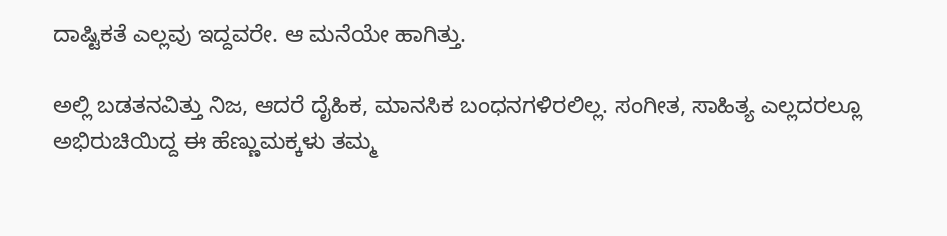ದಾಷ್ಟಿಕತೆ ಎಲ್ಲವು ಇದ್ದವರೇ. ಆ ಮನೆಯೇ ಹಾಗಿತ್ತು.

ಅಲ್ಲಿ ಬಡತನವಿತ್ತು ನಿಜ, ಆದರೆ ದೈಹಿಕ, ಮಾನಸಿಕ ಬಂಧನಗಳಿರಲಿಲ್ಲ. ಸಂಗೀತ, ಸಾಹಿತ್ಯ ಎಲ್ಲದರಲ್ಲೂ ಅಭಿರುಚಿಯಿದ್ದ ಈ ಹೆಣ್ಣುಮಕ್ಕಳು ತಮ್ಮ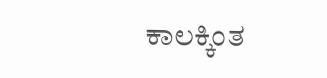ಕಾಲಕ್ಕಿಂತ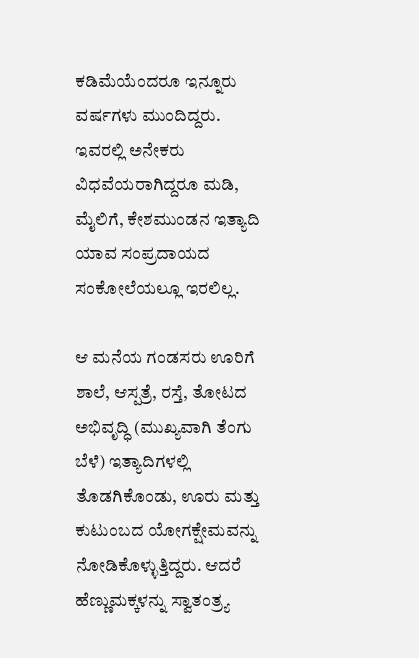ಕಡಿಮೆಯೆಂದರೂ ಇನ್ನೂರು ವರ್ಷಗಳು ಮುಂದಿದ್ದರು. ಇವರಲ್ಲಿ ಅನೇಕರು ವಿಧವೆಯರಾಗಿದ್ದರೂ ಮಡಿ, ಮೈಲಿಗೆ, ಕೇಶಮುಂಡನ ಇತ್ಯಾದಿ ಯಾವ ಸಂಪ್ರದಾಯದ ಸಂಕೋಲೆಯಲ್ಲೂ ಇರಲಿಲ್ಲ.

ಆ ಮನೆಯ ಗಂಡಸರು ಊರಿಗೆ ಶಾಲೆ, ಆಸ್ಪತ್ರೆ, ರಸ್ತೆ, ತೋಟದ ಅಭಿವೃದ್ಧಿ (ಮುಖ್ಯವಾಗಿ ತೆಂಗು ಬೆಳೆ) ಇತ್ಯಾದಿಗಳಲ್ಲಿ ತೊಡಗಿಕೊಂಡು, ಊರು ಮತ್ತು ಕುಟುಂಬದ ಯೋಗಕ್ಷೇಮವನ್ನು ನೋಡಿಕೊಳ್ಳುತ್ತಿದ್ದರು. ಆದರೆ ಹೆಣ್ಣುಮಕ್ಕಳನ್ನು ಸ್ವಾತಂತ್ರ್ಯ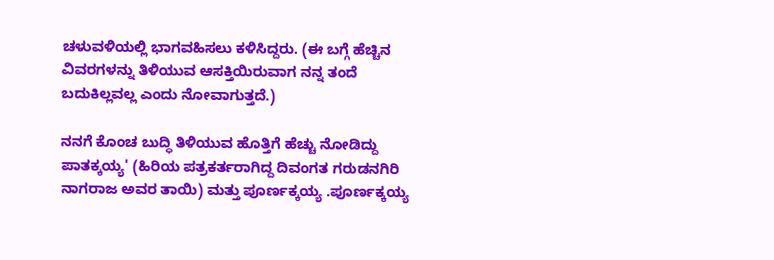ಚಳುವಳಿಯಲ್ಲಿ ಭಾಗವಹಿಸಲು ಕಳಿಸಿದ್ದರು. (ಈ ಬಗ್ಗೆ ಹೆಚ್ಚಿನ ವಿವರಗಳನ್ನು ತಿಳಿಯುವ ಆಸಕ್ತಿಯಿರುವಾಗ ನನ್ನ ತಂದೆ ಬದುಕಿಲ್ಲವಲ್ಲ ಎಂದು ನೋವಾಗುತ್ತದೆ.)

ನನಗೆ ಕೊಂಚ ಬುದ್ಧಿ ತಿಳಿಯುವ ಹೊತ್ತಿಗೆ ಹೆಚ್ಚು ನೋಡಿದ್ದು ಪಾತಕ್ಕಯ್ಯ' (ಹಿರಿಯ ಪತ್ರಕರ್ತರಾಗಿದ್ದ ದಿವಂಗತ ಗರುಡನಗಿರಿ ನಾಗರಾಜ ಅವರ ತಾಯಿ) ಮತ್ತು ಪೂರ್ಣಕ್ಕಯ್ಯ .ಪೂರ್ಣಕ್ಕಯ್ಯ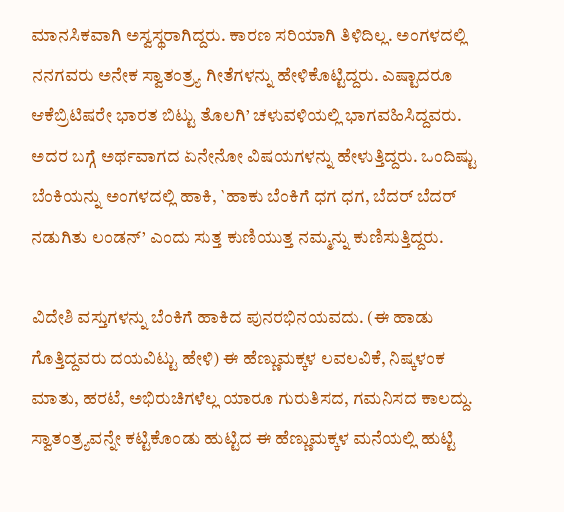ಮಾನಸಿಕವಾಗಿ ಅಸ್ವಸ್ಥರಾಗಿದ್ದರು. ಕಾರಣ ಸರಿಯಾಗಿ ತಿಳಿದಿಲ್ಲ. ಅಂಗಳದಲ್ಲಿ ನನಗವರು ಅನೇಕ ಸ್ವಾತಂತ್ರ್ಯ ಗೀತೆಗಳನ್ನು ಹೇಳಿಕೊಟ್ಟಿದ್ದರು. ಎಷ್ಟಾದರೂ ಆಕೆಬ್ರಿಟಿಷರೇ ಭಾರತ ಬಿಟ್ಟು ತೊಲಗಿ’ ಚಳುವಳಿಯಲ್ಲಿ ಭಾಗವಹಿಸಿದ್ದವರು. ಅದರ ಬಗ್ಗೆ ಅರ್ಥವಾಗದ ಏನೇನೋ ವಿಷಯಗಳನ್ನು ಹೇಳುತ್ತಿದ್ದರು. ಒಂದಿಷ್ಟು ಬೆಂಕಿಯನ್ನು ಅಂಗಳದಲ್ಲಿ ಹಾಕಿ, `ಹಾಕು ಬೆಂಕಿಗೆ ಧಗ ಧಗ, ಬೆದರ್ ಬೆದರ್ ನಡುಗಿತು ಲಂಡನ್’ ಎಂದು ಸುತ್ತ ಕುಣಿಯುತ್ತ ನಮ್ಮನ್ನು ಕುಣಿಸುತ್ತಿದ್ದರು.

ವಿದೇಶಿ ವಸ್ತುಗಳನ್ನು ಬೆಂಕಿಗೆ ಹಾಕಿದ ಪುನರಭಿನಯವದು. (ಈ ಹಾಡು ಗೊತ್ತಿದ್ದವರು ದಯವಿಟ್ಟು ಹೇಳಿ) ಈ ಹೆಣ್ಣುಮಕ್ಕಳ ಲವಲವಿಕೆ, ನಿಷ್ಕಳಂಕ ಮಾತು, ಹರಟೆ, ಅಭಿರುಚಿಗಳೆಲ್ಲ ಯಾರೂ ಗುರುತಿಸದ, ಗಮನಿಸದ ಕಾಲದ್ದು. ಸ್ವಾತಂತ್ರ್ಯವನ್ನೇ ಕಟ್ಟಿಕೊಂಡು ಹುಟ್ಟಿದ ಈ ಹೆಣ್ಣುಮಕ್ಕಳ ಮನೆಯಲ್ಲಿ ಹುಟ್ಟಿ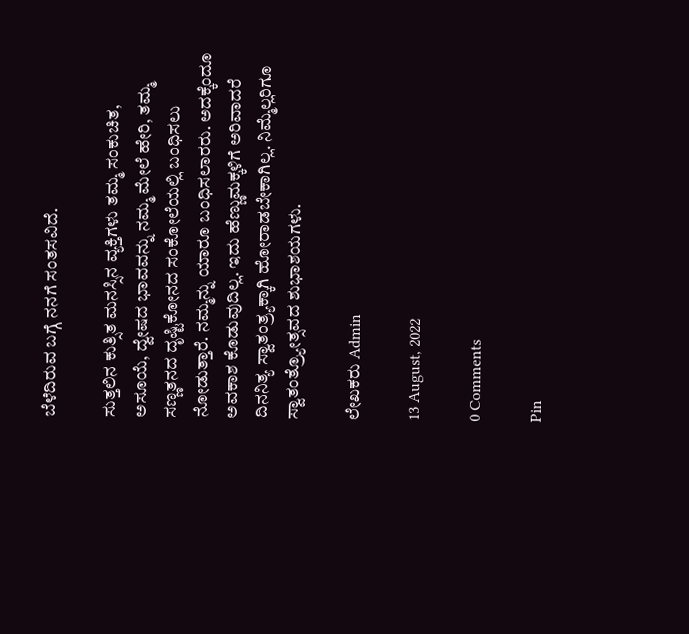ಬೆಳೆದಿರುವ ಬಗ್ಗೆ ನನಗೆ ಸಂತಸವಿದೆ.

ಸುತ್ತಲಿನ ಕುತ್ಸಿತ ಮನಸ್ಸಿನ ವ್ಯಕ್ತಿಗಳು ತಮ್ಮ ಸಂಕುಚಿತ, ಅಸೂಯೆ, ದ್ವೇಷದ ಭಾವವನ್ನು ನಮ್ಮ ಮೇಲೆ ಹೇರಿ, ತಮ್ಮ ಸಣ್ಣತನದ ದೃಷ್ಟಿಕೋನದ ಸಂಕೋಲೆಯಲ್ಲಿ ಬಂಧಿಸಲು ನೋಡುತ್ತಾರೆ. ನಮ್ಮನ್ನು ಯಾರೂ ಬಂಧಿಸಲಾರರು. ಅದಕ್ಕೆಂದೂ ಅವಕಾಶ ಕೊಡುವುದಿಲ್ಲ. ಇದು ಹೆಣ್ಣುಮಕ್ಕಳಿಗೆ ಅರಿವಾದರೆ ದಿನನಿತ್ಯ ಸ್ವಾತಂತ್ರ್ಯಕ್ಕಾಗಿ ಹೋರಾಡಬೇಕಾಗಿಲ್ಲ. ನಿಮ್ಮೆಲ್ಲರಿಗೂ ಸ್ವಾತಂತ್ರ್ಯೋತ್ಸವದ ಶುಭಾಶಯಗಳು.

ಲೇಖಕರು Admin

13 August, 2022

0 Comments

Pin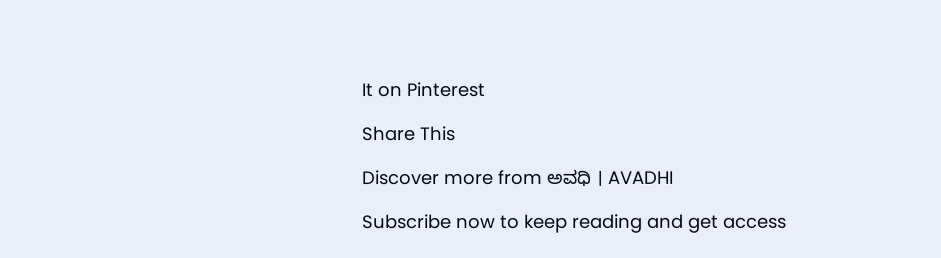It on Pinterest

Share This

Discover more from ಅವಧಿ । AVADHI

Subscribe now to keep reading and get access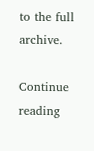to the full archive.

Continue reading